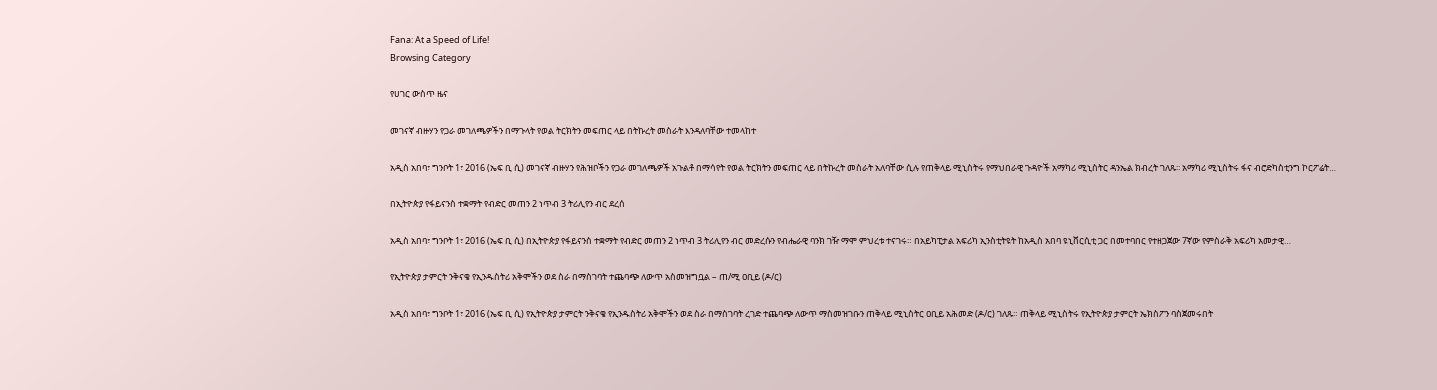Fana: At a Speed of Life!
Browsing Category

የሀገር ውስጥ ዜና

መገናኛ ብዙሃን የጋራ መገለጫዎችን በማጉላት የወል ትርክትን መፍጠር ላይ በትኩረት መስራት እንዳለባቸው ተመላከተ

አዲስ አበባ፣ ግንቦት 1፣ 2016 (ኤፍ ቢ ሲ) መገናኛ ብዙሃን የሕዝቦችን የጋራ መገለጫዎች አጉልቶ በማሳየት የወል ትርክትን መፍጠር ላይ በትኩረት መስራት አለባቸው ሲሉ የጠቅላይ ሚኒስትሩ የማህበራዊ ጉዳዮች አማካሪ ሚኒስትር ዳንኤል ክብረት ገለጹ፡፡ አማካሪ ሚኒስትሩ ፋና ብሮድካስቲንግ ኮርፖሬት…

በኢትዮጵያ የፋይናንስ ተቋማት የብድር መጠን 2 ነጥብ 3 ትሪሊየን ብር ደረሰ

አዲስ አበባ፣ ግንቦት 1፣ 2016 (ኤፍ ቢ ሲ) በኢትዮጵያ የፋይናንስ ተቋማት የብድር መጠን 2 ነጥብ 3 ትሪሊየን ብር መድረሱን የብሔራዊ ባንክ ገዥ ማሞ ምህረቱ ተናገሩ። በአይካፒታል አፍሪካ ኢንስቲትዩት ከአዲስ አበባ ዩኒቨርሲቲ ጋር በመተባበር የተዘጋጀው 7ኛው የምስራቅ አፍሪካ አመታዊ…

የኢትዮጵያ ታምርት ንቅናቄ የኢንዱስትሪ አቅሞችን ወደ ስራ በማስገባት ተጨባጭ ለውጥ አስመዝግቧል – ጠ/ሚ ዐቢይ (ዶ/ር)

አዲስ አበባ፣ ግንቦት 1፣ 2016 (ኤፍ ቢ ሲ) የኢትዮጵያ ታምርት ንቅናቄ የኢንዱስትሪ አቅሞችን ወደ ስራ በማስገባት ረገድ ተጨባጭ ለውጥ ማስመዝገቡን ጠቅላይ ሚኒስትር ዐቢይ አሕመድ (ዶ/ር) ገለጹ። ጠቅላይ ሚኒስትሩ የኢትዮጵያ ታምርት ኤክስፖን ባስጀመሩበት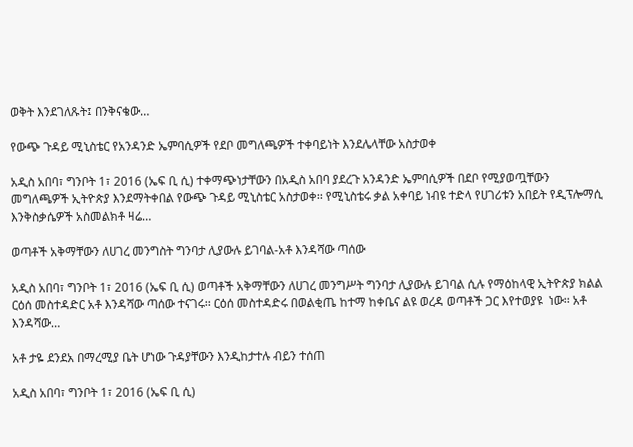ወቅት እንደገለጹት፤ በንቅናቄው…

የውጭ ጉዳይ ሚኒስቴር የአንዳንድ ኤምባሲዎች የደቦ መግለጫዎች ተቀባይነት እንደሌላቸው አስታወቀ

አዲስ አበባ፣ ግንቦት 1፣ 2016 (ኤፍ ቢ ሲ) ተቀማጭነታቸውን በአዲስ አበባ ያደረጉ አንዳንድ ኤምባሲዎች በደቦ የሚያወጧቸውን መግለጫዎች ኢትዮጵያ እንደማትቀበል የውጭ ጉዳይ ሚኒስቴር አስታወቀ፡፡ የሚኒስቴሩ ቃል አቀባይ ነብዩ ተድላ የሀገሪቱን አበይት የዲፕሎማሲ እንቅስቃሴዎች አስመልክቶ ዛሬ…

ወጣቶች አቅማቸውን ለሀገረ መንግስት ግንባታ ሊያውሉ ይገባል-አቶ እንዳሻው ጣሰው

አዲስ አበባ፣ ግንቦት 1፣ 2016 (ኤፍ ቢ ሲ) ወጣቶች አቅማቸውን ለሀገረ መንግሥት ግንባታ ሊያውሉ ይገባል ሲሉ የማዕከላዊ ኢትዮጵያ ክልል ርዕሰ መስተዳድር አቶ እንዳሻው ጣሰው ተናገሩ፡፡ ርዕሰ መስተዳድሩ በወልቂጤ ከተማ ከቀቤና ልዩ ወረዳ ወጣቶች ጋር እየተወያዩ  ነው፡፡ አቶ እንዳሻው…

አቶ ታዬ ደንደአ በማረሚያ ቤት ሆነው ጉዳያቸውን እንዲከታተሉ ብይን ተሰጠ

አዲስ አበባ፣ ግንቦት 1፣ 2016 (ኤፍ ቢ ሲ)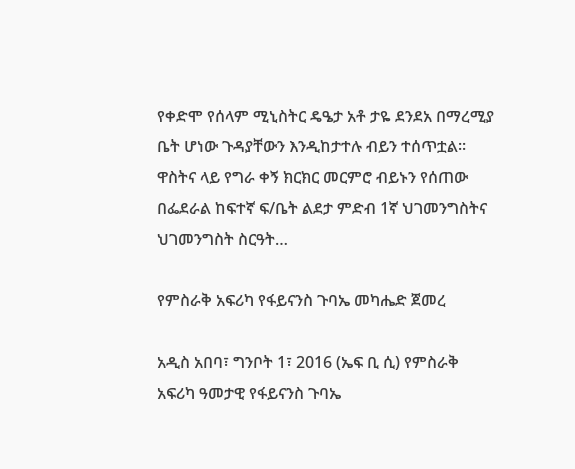የቀድሞ የሰላም ሚኒስትር ዴዔታ አቶ ታዬ ደንደአ በማረሚያ ቤት ሆነው ጉዳያቸውን እንዲከታተሉ ብይን ተሰጥቷል፡፡ ዋስትና ላይ የግራ ቀኝ ክርክር መርምሮ ብይኑን የሰጠው በፌደራል ከፍተኛ ፍ/ቤት ልደታ ምድብ 1ኛ ህገመንግስትና ህገመንግስት ስርዓት…

የምስራቅ አፍሪካ የፋይናንስ ጉባኤ መካሔድ ጀመረ

አዲስ አበባ፣ ግንቦት 1፣ 2016 (ኤፍ ቢ ሲ) የምስራቅ አፍሪካ ዓመታዊ የፋይናንስ ጉባኤ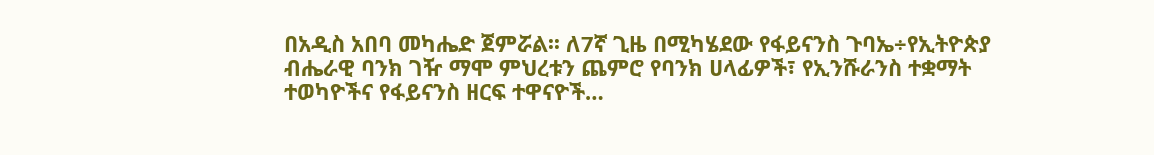በአዲስ አበባ መካሔድ ጀምሯል፡፡ ለ7ኛ ጊዜ በሚካሄደው የፋይናንስ ጉባኤ÷የኢትዮጵያ ብሔራዊ ባንክ ገዥ ማሞ ምህረቱን ጨምሮ የባንክ ሀላፊዎች፣ የኢንሹራንስ ተቋማት ተወካዮችና የፋይናንስ ዘርፍ ተዋናዮች…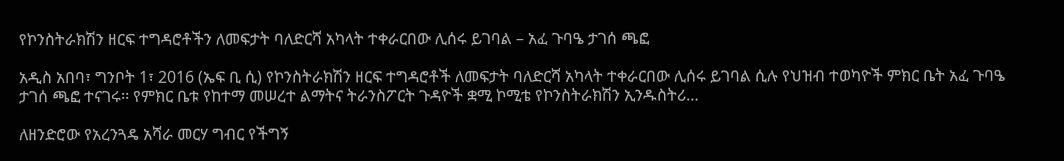የኮንስትራክሽን ዘርፍ ተግዳሮቶችን ለመፍታት ባለድርሻ አካላት ተቀራርበው ሊሰሩ ይገባል – አፈ ጉባዔ ታገሰ ጫፎ

አዲስ አበባ፣ ግንቦት 1፣ 2016 (ኤፍ ቢ ሲ) የኮንስትራክሽን ዘርፍ ተግዳሮቶች ለመፍታት ባለድርሻ አካላት ተቀራርበው ሊሰሩ ይገባል ሲሉ የህዝብ ተወካዮች ምክር ቤት አፈ ጉባዔ ታገሰ ጫፎ ተናገሩ፡፡ የምክር ቤቱ የከተማ መሠረተ ልማትና ትራንስፖርት ጉዳዮች ቋሚ ኮሚቴ የኮንስትራክሽን ኢንዱስትሪ…

ለዘንድሮው የአረንጓዴ አሻራ መርሃ ግብር የችግኝ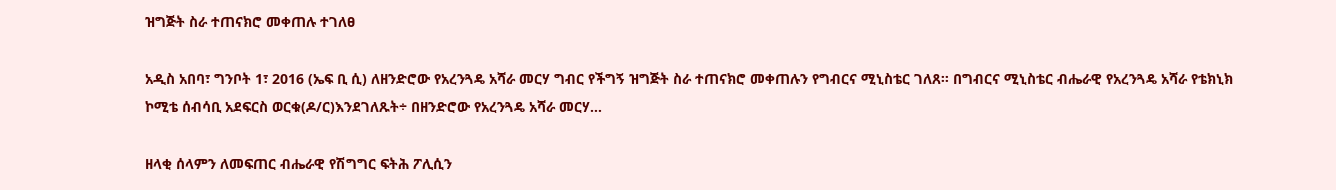ዝግጅት ስራ ተጠናክሮ መቀጠሉ ተገለፀ

አዲስ አበባ፣ ግንቦት 1፣ 2016 (ኤፍ ቢ ሲ) ለዘንድሮው የአረንጓዴ አሻራ መርሃ ግብር የችግኝ ዝግጅት ስራ ተጠናክሮ መቀጠሉን የግብርና ሚኒስቴር ገለጸ፡፡ በግብርና ሚኒስቴር ብሔራዊ የአረንጓዴ አሻራ የቴክኒክ ኮሚቴ ሰብሳቢ አደፍርስ ወርቁ(ዶ/ር)እንደገለጹት÷ በዘንድሮው የአረንጓዴ አሻራ መርሃ…

ዘላቂ ሰላምን ለመፍጠር ብሔራዊ የሽግግር ፍትሕ ፖሊሲን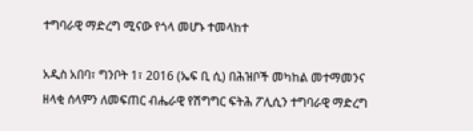ተግባራዊ ማድረግ ሚናው የጎላ መሆኑ ተመላከተ

አዲስ አበባ፣ ግንቦት 1፣ 2016 (ኤፍ ቢ ሲ) በሕዝቦች መካከል መተማመንና ዘላቂ ሰላምን ለመፍጠር ብሔራዊ የሽግግር ፍትሕ ፖሊሲን ተግባራዊ ማድረግ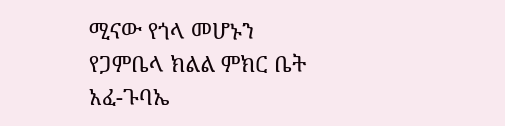ሚናው የጎላ መሆኑን የጋምቤላ ክልል ምክር ቤት አፈ-ጉባኤ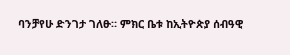ባንቻየሁ ድንገታ ገለፁ። ምክር ቤቱ ከኢትዮጵያ ሰብዓዊ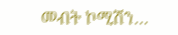መብት ኮሚሽን…